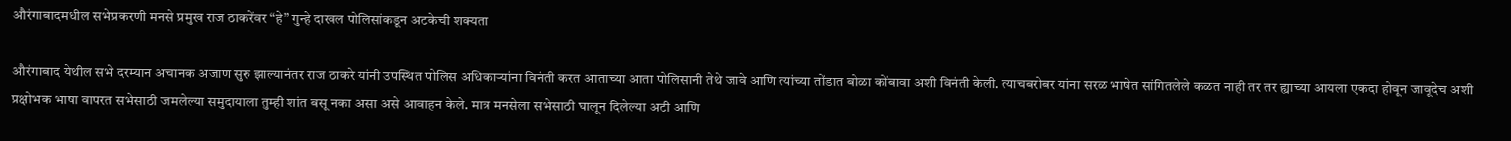औरंगाबादमधील सभेप्रकरणी मनसे प्रमुख राज ठाकरेंवर “हे” गुन्हे दाखल पोलिसांकडून अटकेची शक्यता

औरंगाबाद येथील सभे दरम्यान अचानक अजाण सुरु झाल्यानंतर राज ठाकरे यांनी उपस्थित पोलिस अधिकाऱ्यांना विनंती करत आताच्या आता पोलिसानी तेथे जावे आणि त्यांच्या तोंडात बोळा कोंबावा अशी विनंती केली. त्याचबरोबर यांना सरळ भाषेत सांगितलेले कळत नाही तर तर ह्याच्या आयला एकदा होवून जावूदेच अशी प्रक्षोभक भाषा वापरत सभेसाठी जमलेल्या समुदायाला तुम्ही शांत बसू नका असा असे आवाहन केले. मात्र मनसेला सभेसाठी घालून दिलेल्या अटी आणि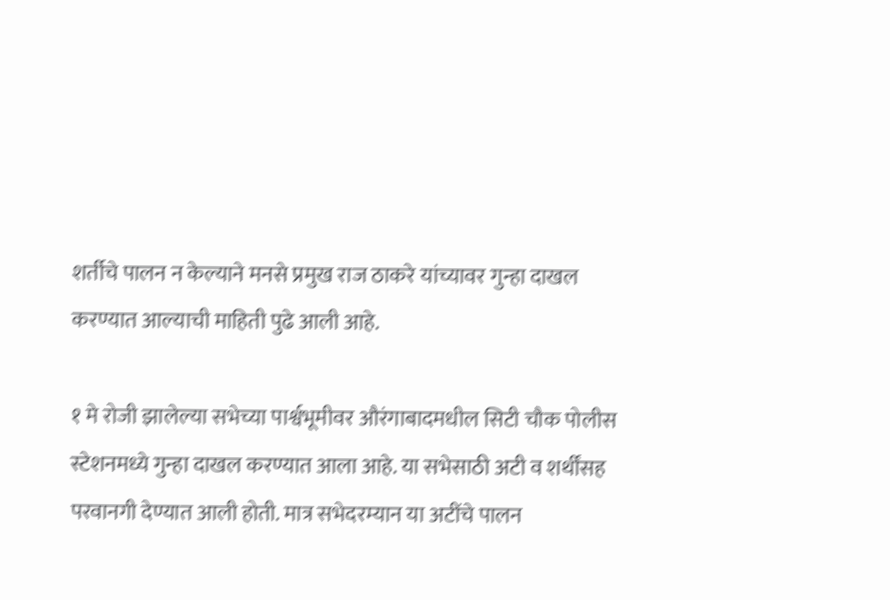शर्तीचे पालन न केल्याने मनसे प्रमुख राज ठाकरे यांच्यावर गुन्हा दाखल करण्यात आल्याची माहिती पुढे आली आहे.

१ मे रोजी झालेल्या सभेच्या पार्श्वभूमीवर औरंगाबादमधील सिटी चौक पोलीस स्टेशनमध्ये गुन्हा दाखल करण्यात आला आहे. या सभेसाठी अटी व शर्थींसह परवानगी देण्यात आली होती. मात्र सभेदरम्यान या अटींचे पालन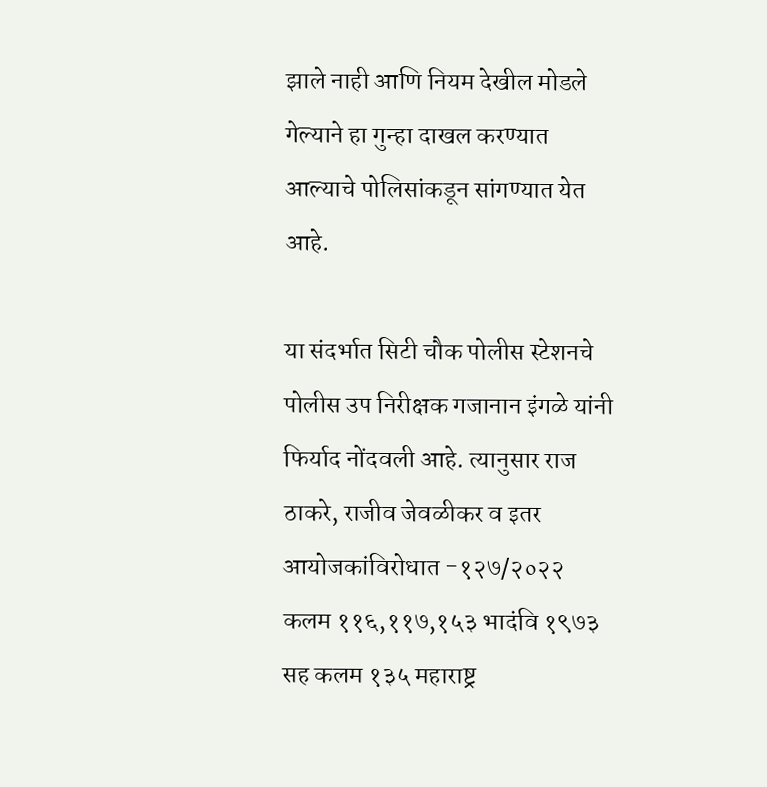झाले नाही आणि नियम देखील मोडले गेल्याने हा गुन्हा दाखल करण्यात आल्याचे पोलिसांकडून सांगण्यात येत आहे.

या संदर्भात सिटी चौक पोलीस स्टेशनचे पोलीस उप निरीक्षक गजानान इंगळे यांनी फिर्याद नोंदवली आहे. त्यानुसार राज ठाकरे, राजीव जेवळीकर व इतर आयोजकांविरोधात -१२७/२०२२ कलम ११६,११७,१५३ भादंवि १९७३ सह कलम १३५ महाराष्ट्र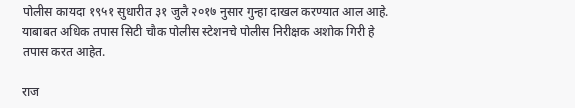पोलीस कायदा १९५१ सुधारीत ३१ जुलै २०१७ नुसार गुन्हा दाखल करण्यात आल आहे. याबाबत अधिक तपास सिटी चौक पोलीस स्टेशनचे पोलीस निरीक्षक अशोक गिरी हे तपास करत आहेत.

राज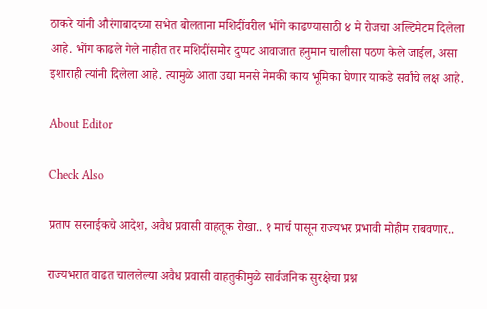ठाकरे यांनी औरंगाबादच्या सभेत बोलताना मशिदींवरील भोंगे काढण्यासाठी ४ मे रोजचा अल्टिमेटम दिलेला आहे. भोंग काढले गेले नाहीत तर मशिदींसमोर दुप्पट आवाजात हनुमान चालीसा पठण केले जाईल, असा इशाराही त्यांनी दिलेला आहे. त्यामुळे आता उद्या मनसे नेमकी काय भूमिका घेणार याकडे सर्वांचे लक्ष आहे.

About Editor

Check Also

प्रताप सरनाईकचे आदेश, अवैध प्रवासी वाहतूक रोखा.. १ मार्च पासून राज्यभर प्रभावी मोहीम राबवणार..

राज्यभरात वाढत चाललेल्या अवैध प्रवासी वाहतुकीमुळे सार्वजनिक सुरक्षेचा प्रश्न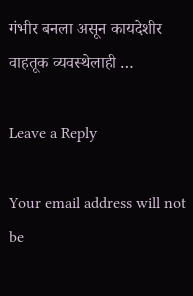गंभीर बनला असून कायदेशीर वाहतूक व्यवस्थेलाही …

Leave a Reply

Your email address will not be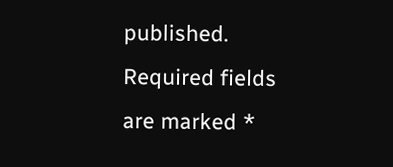published. Required fields are marked *